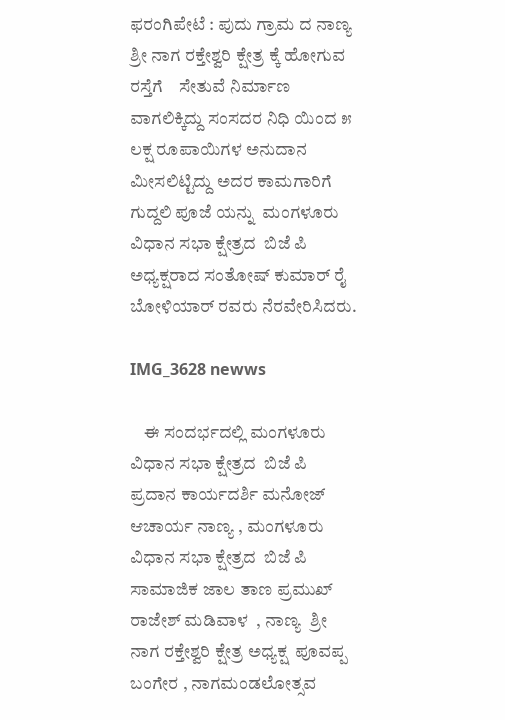ಫರಂಗಿಪೇಟೆ : ಪುದು ಗ್ರಾಮ ದ ನಾಣ್ಯ ಶ್ರೀ ನಾಗ ರಕ್ತೇಶ್ವರಿ ಕ್ಷೇತ್ರ ಕ್ಕೆ ಹೋಗುವ ರಸ್ತೆಗೆ    ಸೇತುವೆ ನಿರ್ಮಾಣ ವಾಗಲಿಕ್ಕಿದ್ದು ಸಂಸದರ ನಿಧಿ ಯಿಂದ ೫ ಲಕ್ಷ ರೂಪಾಯಿಗಳ ಅನುದಾನ ಮೀಸಲಿಟ್ಟಿದ್ದು ಅದರ ಕಾಮಗಾರಿಗೆ  ಗುದ್ದಲಿ ಪೂಜೆ ಯನ್ನು  ಮಂಗಳೂರು ವಿಧಾನ ಸಭಾ ಕ್ಷೇತ್ರದ  ಬಿಜೆ ಪಿ ಅಧ್ಯಕ್ಷರಾದ ಸಂತೋಷ್ ಕುಮಾರ್ ರೈ  ಬೋಳಿಯಾರ್ ರವರು ನೆರವೇರಿಸಿದರು.

IMG_3628 newws

    ಈ ಸಂದರ್ಭದಲ್ಲಿ ಮಂಗಳೂರು ವಿಧಾನ ಸಭಾ ಕ್ಷೇತ್ರದ  ಬಿಜೆ ಪಿ ಪ್ರದಾನ ಕಾರ್ಯದರ್ಶಿ ಮನೋಜ್ ಆಚಾರ್ಯ ನಾಣ್ಯ , ಮಂಗಳೂರು ವಿಧಾನ ಸಭಾ ಕ್ಷೇತ್ರದ  ಬಿಜೆ ಪಿ ಸಾಮಾಜಿಕ ಜಾಲ ತಾಣ ಪ್ರಮುಖ್ ರಾಜೇಶ್ ಮಡಿವಾಳ  , ನಾಣ್ಯ  ಶ್ರೀ ನಾಗ ರಕ್ತೇಶ್ವರಿ ಕ್ಷೇತ್ರ ಅಧ್ಯಕ್ಷ  ಪೂವಪ್ಪ ಬಂಗೇರ , ನಾಗಮಂಡಲೋತ್ಸವ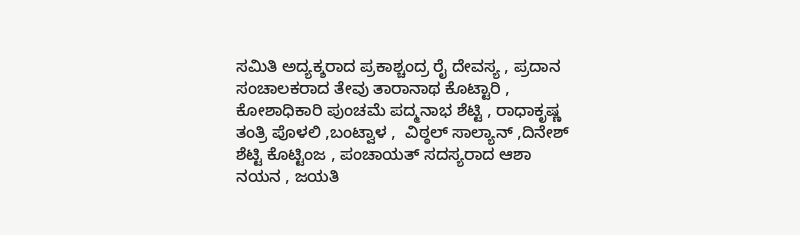ಸಮಿತಿ ಅದ್ಯಕ್ಶರಾದ ಪ್ರಕಾಶ್ಚಂದ್ರ ರೈ ದೇವಸ್ಯ , ಪ್ರದಾನ ಸಂಚಾಲಕರಾದ ತೇವು ತಾರಾನಾಥ ಕೊಟ್ಟಾರಿ , ಕೋಶಾಧಿಕಾರಿ ಪುಂಚಮೆ ಪದ್ಮನಾಭ ಶೆಟ್ಟಿ , ರಾಧಾಕೃಷ್ಣ ತಂತ್ರಿ ಪೊಳಲಿ ,ಬಂಟ್ವಾಳ ,  ವಿಠ್ಠಲ್ ಸಾಲ್ಯಾನ್ ,ದಿನೇಶ್ ಶೆಟ್ಟಿ ಕೊಟ್ಟಿಂಜ , ಪಂಚಾಯತ್ ಸದಸ್ಯರಾದ ಆಶಾ ನಯನ , ಜಯತಿ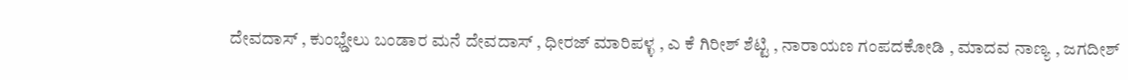ದೇವದಾಸ್ , ಕುಂಭ್ಡೇಲು ಬಂಡಾರ ಮನೆ ದೇವದಾಸ್ , ಧೀರಜ್ ಮಾರಿಪಳ್ಳ , ಎ ಕೆ ಗಿರೀಶ್ ಶೆಟ್ಟಿ , ನಾರಾಯಣ ಗಂಪದಕೋಡಿ , ಮಾದವ ನಾಣ್ಯ , ಜಗದೀಶ್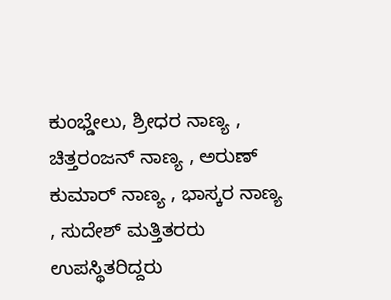ಕುಂಭ್ಡೇಲು, ಶ್ರೀಧರ ನಾಣ್ಯ , ಚಿತ್ತರಂಜನ್ ನಾಣ್ಯ , ಅರುಣ್ ಕುಮಾರ್ ನಾಣ್ಯ , ಭಾಸ್ಕರ ನಾಣ್ಯ , ಸುದೇಶ್ ಮತ್ತಿತರರು ಉಪಸ್ಥಿತರಿದ್ದರು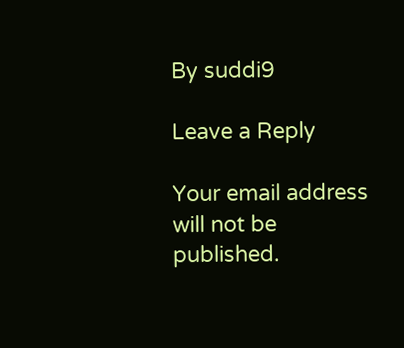By suddi9

Leave a Reply

Your email address will not be published.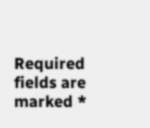Required fields are marked *